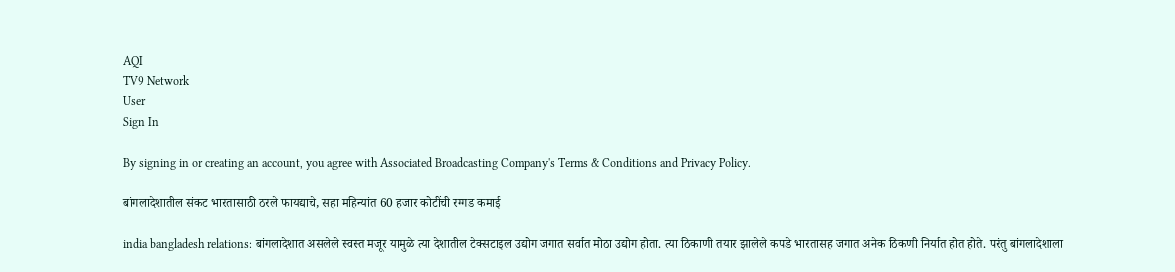AQI
TV9 Network
User
Sign In

By signing in or creating an account, you agree with Associated Broadcasting Company's Terms & Conditions and Privacy Policy.

बांगलादेशातील संकट भारतासाठी ठरले फायद्याचे, सहा महिन्यांत 60 हजार कोटींची रग्गड कमाई

india bangladesh relations: बांगलादेशात असलेले स्वस्त मजूर यामुळे त्या देशातील टेक्सटाइल उद्योग जगात सर्वात मोठा उद्योग होता. त्या ठिकाणी तयार झालेले कपडे भारतासह जगात अनेक ठिकणी निर्यात होत होते. परंतु बांगलादेशाला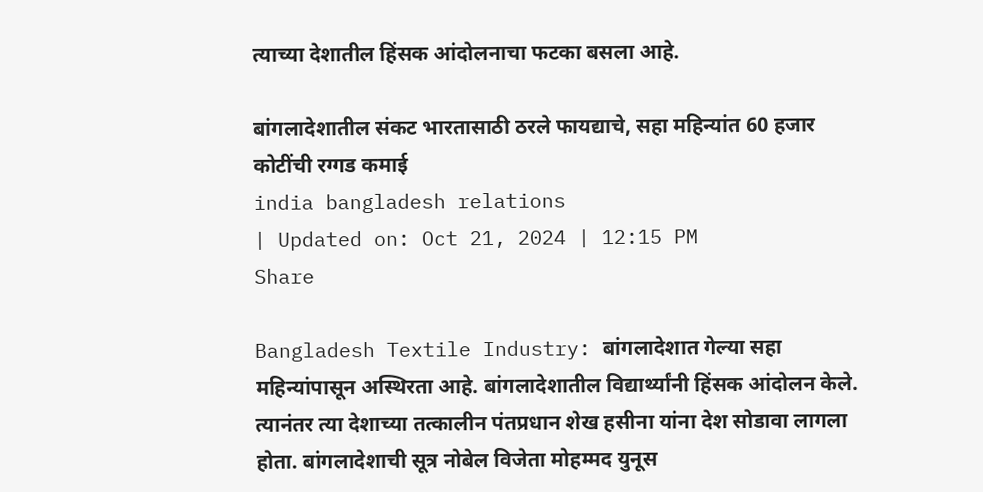त्याच्या देशातील हिंसक आंदोलनाचा फटका बसला आहे.

बांगलादेशातील संकट भारतासाठी ठरले फायद्याचे, सहा महिन्यांत 60 हजार कोटींची रग्गड कमाई
india bangladesh relations
| Updated on: Oct 21, 2024 | 12:15 PM
Share

Bangladesh Textile Industry: बांगलादेशात गेल्या सहा महिन्यांपासून अस्थिरता आहे. बांगलादेशातील विद्यार्थ्यांनी हिंसक आंदोलन केले. त्यानंतर त्या देशाच्या तत्कालीन पंतप्रधान शेख हसीना यांना देश सोडावा लागला होता. बांगलादेशाची सूत्र नोबेल विजेता मोहम्मद युनूस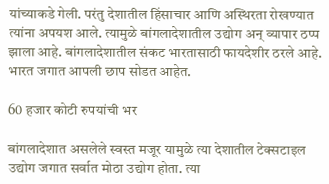यांच्याकडे गेली. परंतु देशातील हिंसाचार आणि अस्थिरता रोखण्यात त्यांना अपयश आले. त्यामुळे बांगलादेशातील उद्योग अन् व्यापार ठप्प झाला आहे. बांगलादेशातील संकट भारतासाठी फायदेशीर ठरले आहे. भारत जगात आपली छाप सोडत आहेत.

60 हजार कोटी रुपयांची भर

बांगलादेशात असलेले स्वस्त मजूर यामुळे त्या देशातील टेक्सटाइल उद्योग जगात सर्वात मोठा उद्योग होता. त्या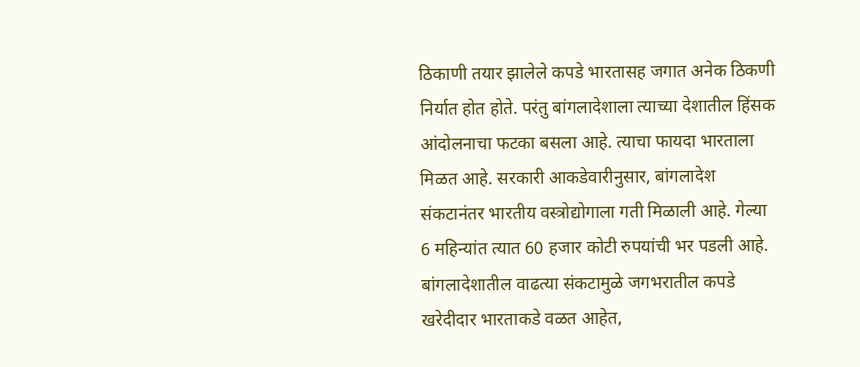ठिकाणी तयार झालेले कपडे भारतासह जगात अनेक ठिकणी निर्यात होत होते. परंतु बांगलादेशाला त्याच्या देशातील हिंसक आंदोलनाचा फटका बसला आहे. त्याचा फायदा भारताला मिळत आहे. सरकारी आकडेवारीनुसार, बांगलादेश संकटानंतर भारतीय वस्त्रोद्योगाला गती मिळाली आहे. गेल्या 6 महिन्यांत त्यात 60 हजार कोटी रुपयांची भर पडली आहे. बांगलादेशातील वाढत्या संकटामुळे जगभरातील कपडे खरेदीदार भारताकडे वळत आहेत,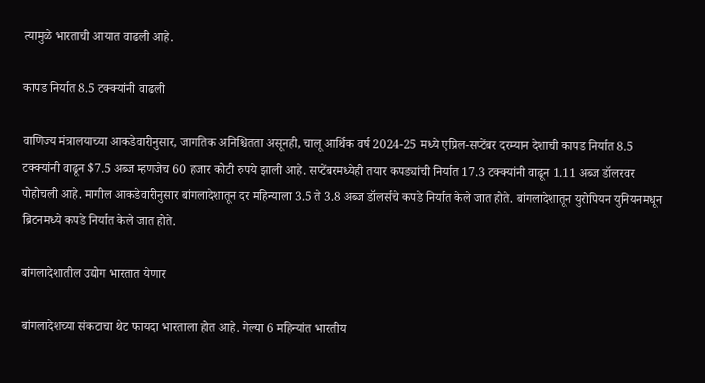त्यामुळे भारताची आयात वाढली आहे.

कापड निर्यात 8.5 टक्क्यांनी वाढली

वाणिज्य मंत्रालयाच्या आकडेवारीनुसार, जागतिक अनिश्चितता असूनही, चालू आर्थिक वर्ष 2024-25 मध्ये एप्रिल-सप्टेंबर दरम्यान देशाची कापड निर्यात 8.5 टक्क्यांनी वाढून $7.5 अब्ज म्हणजेच 60 हजार कोटी रुपये झाली आहे. सप्टेंबरमध्येही तयार कपड्यांची निर्यात 17.3 टक्क्यांनी वाढून 1.11 अब्ज डॉलरवर पोहोचली आहे. मागील आकडेवारीनुसार बांगलादेशातून दर महिन्याला 3.5 ते 3.8 अब्ज डॉलर्सचे कपडे निर्यात केले जात होते. बांगलादेशातून युरोपियन युनियनमधून ब्रिटनमध्ये कपडे निर्यात केले जात होते.

बांगलादेशातील उद्योग भारतात येणार

बांगलादेशच्या संकटाचा थेट फायदा भारताला होत आहे. गेल्या 6 महिन्यांत भारतीय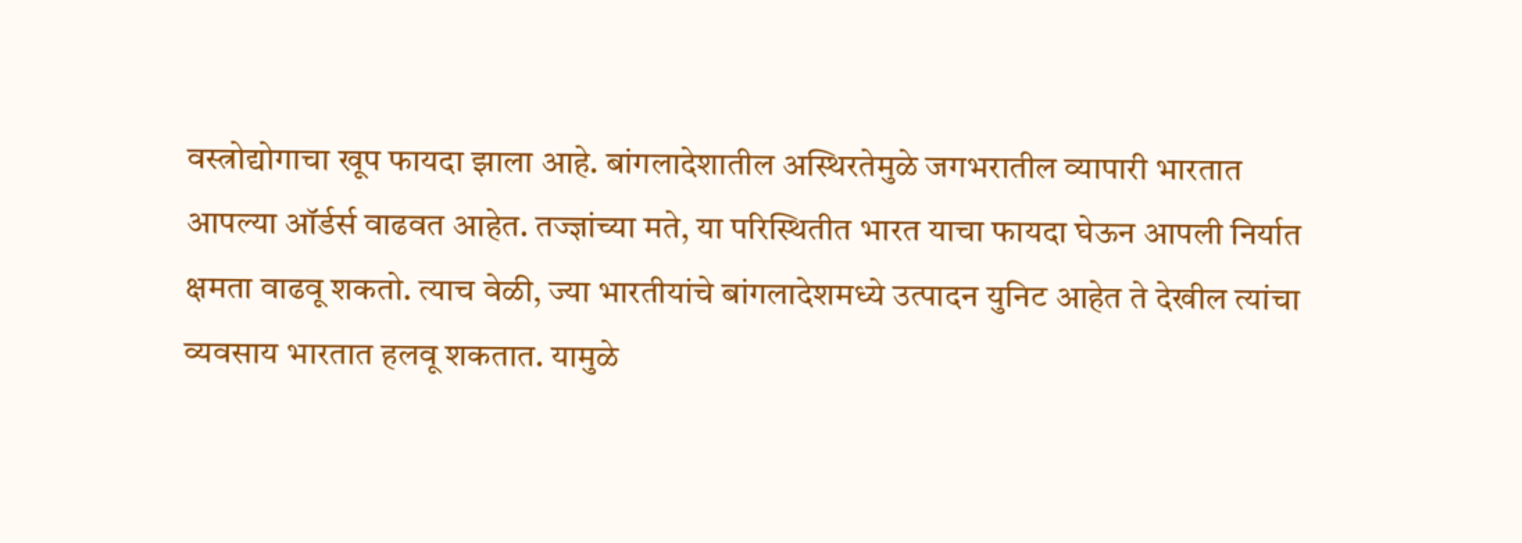वस्त्रोद्योगाचा खूप फायदा झाला आहे. बांगलादेशातील अस्थिरतेमुळे जगभरातील व्यापारी भारतात आपल्या ऑर्डर्स वाढवत आहेत. तज्ज्ञांच्या मते, या परिस्थितीत भारत याचा फायदा घेऊन आपली निर्यात क्षमता वाढवू शकतो. त्याच वेळी, ज्या भारतीयांचे बांगलादेशमध्ये उत्पादन युनिट आहेत ते देखील त्यांचा व्यवसाय भारतात हलवू शकतात. यामुळे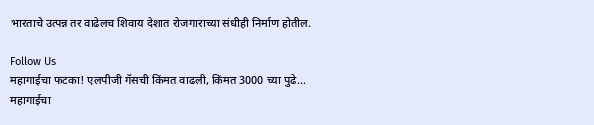भारताचे उत्पन्न तर वाढेलच शिवाय देशात रोजगाराच्या संधीही निर्माण होतील.

Follow Us
महागाईचा फटका! एलपीजी गॅसची किंमत वाढली, किंमत 3000 च्या पुढे...
महागाईचा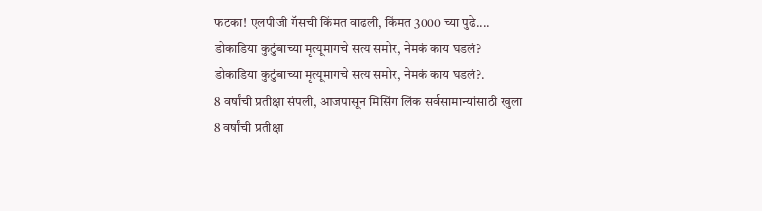फटका! एलपीजी गॅसची किंमत वाढली, किंमत 3000 च्या पुढे....
डोकाडिया कुटुंबाच्या मृत्यूमागचे सत्य समोर, नेमकं काय घडलं?
डोकाडिया कुटुंबाच्या मृत्यूमागचे सत्य समोर, नेमकं काय घडलं?.
8 वर्षांची प्रतीक्षा संपली, आजपासून मिसिंग लिंक सर्वसामान्यांसाठी खुला
8 वर्षांची प्रतीक्षा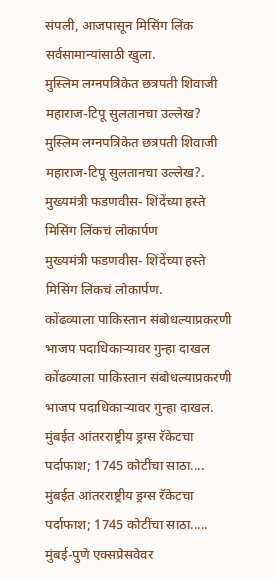संपली, आजपासून मिसिंग लिंक सर्वसामान्यांसाठी खुला.
मुस्लिम लग्नपत्रिकेत छत्रपती शिवाजी महाराज-टिपू सुलतानचा उल्लेख?
मुस्लिम लग्नपत्रिकेत छत्रपती शिवाजी महाराज-टिपू सुलतानचा उल्लेख?.
मुख्यमंत्री फडणवीस- शिंदेंच्या हस्ते मिसिंग लिंकचं लोकार्पण
मुख्यमंत्री फडणवीस- शिंदेंच्या हस्ते मिसिंग लिंकचं लोकार्पण.
कोंढव्याला पाकिस्तान संबोधल्याप्रकरणी भाजप पदाधिकाऱ्यावर गुन्हा दाखल
कोंढव्याला पाकिस्तान संबोधल्याप्रकरणी भाजप पदाधिकाऱ्यावर गुन्हा दाखल.
मुंबईत आंतरराष्ट्रीय ड्रग्स रॅकेटचा पर्दाफाश; 1745 कोटींचा साठा....
मुंबईत आंतरराष्ट्रीय ड्रग्स रॅकेटचा पर्दाफाश; 1745 कोटींचा साठा.....
मुंबई-पुणे एक्सप्रेसवेवर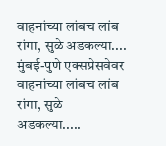वाहनांच्या लांबच लांब रांगा, सुळे अडकल्या....
मुंबई-पुणे एक्सप्रेसवेवर वाहनांच्या लांबच लांब रांगा, सुळे अडकल्या.....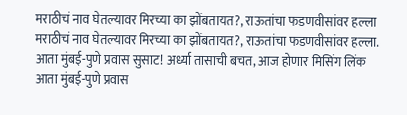मराठीचं नाव घेतल्यावर मिरच्या का झोंबतायत?, राऊतांचा फडणवीसांवर हल्ला
मराठीचं नाव घेतल्यावर मिरच्या का झोंबतायत?, राऊतांचा फडणवीसांवर हल्ला.
आता मुंबई-पुणे प्रवास सुसाट! अर्ध्या तासाची बचत, आज होणार मिसिंग लिंक
आता मुंबई-पुणे प्रवास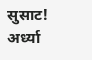सुसाट! अर्ध्या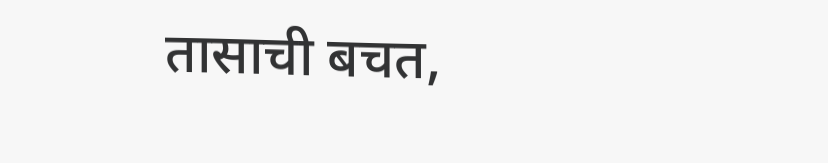तासाची बचत,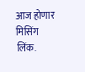आज होणार मिसिंग लिंक.